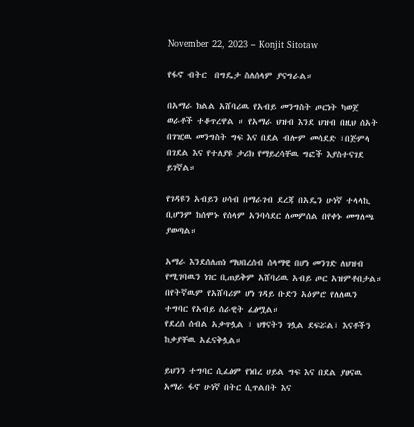November 22, 2023 – Konjit Sitotaw

የፋኖ ብትር  በግዴታ ስለሰላም ያናግራል።

በአማራ ክልል አሸባሪዉ የአብይ መንግስት ጦርነት ካወጀ ወራቶች ተቆጥረዋል ። የአማራ ህዝብ እንደ ህዝብ በዚህ ሰአት በገዢዉ መንግስት ግፍ እና በደል ብሎም መሳደድ ፣በጅምላ በገደል እና የተለያዩ ታሪክ የማይረሳቸዉ ግፎች እያስተናገደ ይገኛል።

የገዳዩን አብይን ሀሳብ በማራገብ ደረጃ በአዴን ሁነኛ ተላላኪ ቢሆንም ከሰሞኑ የሰላም አንባሳደር ለመምሰል በየቀኑ መግለጫ ያወጣል።

አማራ እንደሰለጠነ ማህበረሰብ ሰላማዊ በሆነ መንገድ ለህዝብ የሚገባዉን ነገር ቢጠይቅም አሸባሪዉ አብይ ጦር አዝምቶበታል። በየትኛዉም የአሸባሪም ሆነ ገዳይ ቡድን አዕምሮ የለለዉን ተግባር የአብይ ሰራዊት ፈፅሟል።
የደረሰ ሰብል አቃጥሏል ፣ ህፃናትን ገሏል ደፍሯል፣ እናቶችን ከቃያቸዉ አፈናቅሏል።

ይህንን ተግባር ሲፈፅም የነበረ ሀይል ግፍ እና በደል ያፀናዉ አማራ ፋኖ ሁነኛ በትር ሲጥልበት እና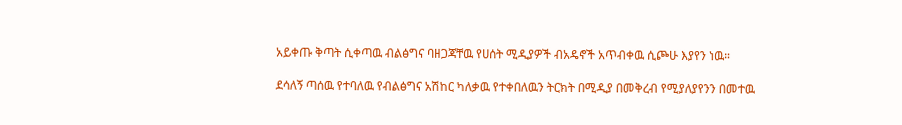አይቀጡ ቅጣት ሲቀጣዉ ብልፅግና ባዘጋጃቸዉ የሀሰት ሚዲያዎች ብአዴኖች አጥብቀዉ ሲጮሁ እያየን ነዉ።

ደሳለኝ ጣሰዉ የተባለዉ የብልፅግና አሽከር ካለቃዉ የተቀበለዉን ትርክት በሚዲያ በመቅረብ የሚያለያየንን በመተዉ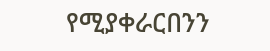የሚያቀራርበንን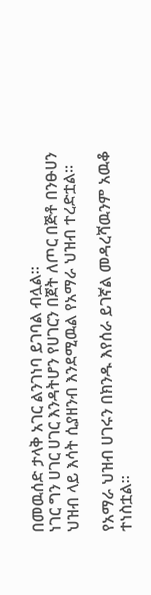በመዉሰድ ታላቅ አገር ልንገነባ ይገባል ብሏል።
ነገር ግን ሀገር ሀገር እንዳትሆን የሀገርን በጀት ለጦር በጅቶ በንፁሀን ህዝብ ላይ እሳት ሲያዘንብ እንደሚዉል የአማራ ህዝብ ተረድቷል።

የአማራ ህዝብ ሀገሩን በክንዱ እየሰራ ይገኛል መዳረሻዉንም አዉቆ ተነስቷል።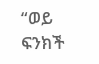“ወይ ፍንክች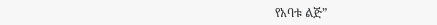የአባቱ ልጅ”